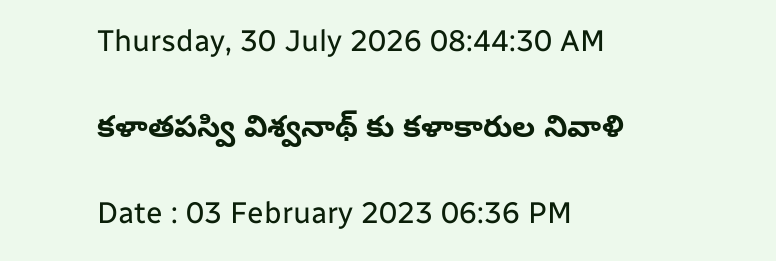Thursday, 30 July 2026 08:44:30 AM

కళాతపస్వి విశ్వనాథ్ కు కళాకారుల నివాళి

Date : 03 February 2023 06:36 PM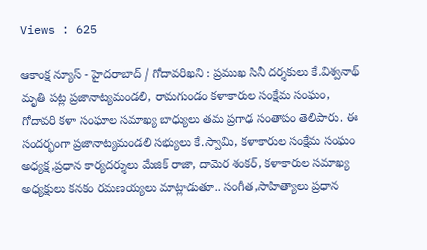Views : 625

ఆకాంక్ష న్యూస్ - హైదరాబాద్ / గోదావరిఖని : ప్రముఖ సినీ దర్శకులు కే.విశ్వనాథ్ మృతి పట్ల ప్రజానాట్యమండలి, రామగుండం కళాకారుల సంక్షేమ సంఘం, గోదావరి కళా సంఘాల సమాఖ్య బాధ్యులు తమ ప్రగాఢ సంతాపం తెలిపారు. ఈ సందర్భంగా ప్రజానాట్యమండలి సభ్యులు కే.స్వామి, కళాకారుల సంక్షేమ సంఘం అధ్యక్ష,ప్రధాన కార్యదర్శులు మేజిక్ రాజా, దామెర శంకర్, కళాకారుల సమాఖ్య అధ్యక్షులు కనకం రమణయ్యలు మాట్లాడుతూ.. సంగీత,సాహిత్యాలు ప్రధాన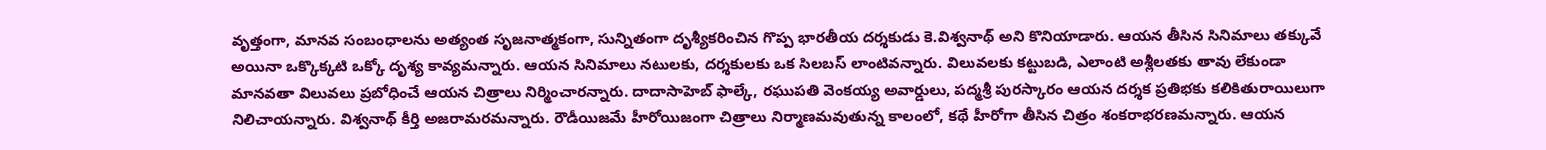వృత్తంగా, మానవ సంబంధాలను అత్యంత సృజనాత్మకంగా, సున్నితంగా దృశ్యీకరించిన గొప్ప భారతీయ దర్శకుడు కె.విశ్వనాథ్ అని కొనియాడారు. ఆయన తీసిన సినిమాలు తక్కువే అయినా ఒక్కొక్కటి ఒక్కో దృశ్య కావ్యమన్నారు. ఆయన సినిమాలు నటులకు, దర్శకులకు ఒక సిలబస్ లాంటివన్నారు. విలువలకు కట్టుబడి, ఎలాంటి అశ్లీలతకు తావు లేకుండా మానవతా విలువలు ప్రబోధించే ఆయన చిత్రాలు నిర్మించారన్నారు. దాదాసాహెబ్ ఫాల్కే, రఘుపతి వెంకయ్య అవార్డులు, పద్మశ్రీ పురస్కారం ఆయన దర్శక ప్రతిభకు కలికితురాయిలుగా నిలిచాయన్నారు. విశ్వనాథ్ కీర్తి అజరామరమన్నారు. రౌడీయిజమే హీరోయిజంగా చిత్రాలు నిర్మాణమవుతున్న కాలంలో, కథే హీరోగా తీసిన చిత్రం శంకరాభరణమన్నారు. ఆయన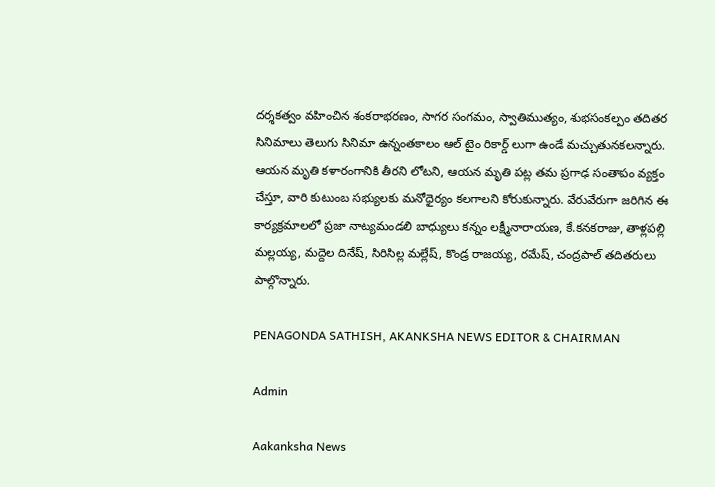దర్శకత్వం వహించిన శంకరాభరణం, సాగర సంగమం, స్వాతిముత్యం, శుభసంకల్పం తదితర సినిమాలు తెలుగు సినిమా ఉన్నంతకాలం ఆల్ టైం రికార్డ్ లుగా ఉండే మచ్చుతునకలన్నారు. ఆయన మృతి కళారంగానికి తీరని లోటని, ఆయన మృతి పట్ల తమ ప్రగాఢ సంతాపం వ్యక్తం చేస్తూ, వారి కుటుంబ సభ్యులకు మనోధైర్యం కలగాలని కోరుకున్నారు. వేరువేరుగా జరిగిన ఈ కార్యక్రమాలలో ప్రజా నాట్యమండలి బాధ్యులు కన్నం లక్ష్మీనారాయణ, కే.కనకరాజు, తాళ్లపల్లి మల్లయ్య, మద్దెల దినేష్, సిరిసిల్ల మల్లేష్, కొండ్ర రాజయ్య, రమేష్, చంద్రపాల్ తదితరులు పాల్గొన్నారు.

PENAGONDA SATHISH, AKANKSHA NEWS EDITOR & CHAIRMAN

Admin

Aakanksha News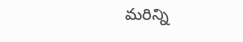మరిన్ని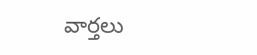వార్తలు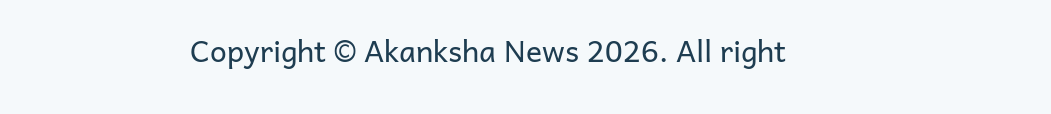Copyright © Akanksha News 2026. All right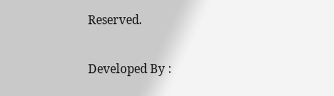Reserved.

Developed By :